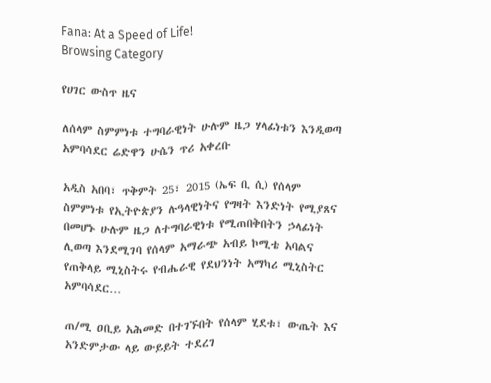Fana: At a Speed of Life!
Browsing Category

የሀገር ውስጥ ዜና

ለሰላም ስምምነቱ ተግባራዊነት ሁሉም ዜጋ ሃላፊነቱን እንዲወጣ አምባሳደር ሬድዋን ሁሴን ጥሪ አቀረቡ

አዲስ አበባ፣ ጥቅምት 25፣ 2015 (ኤፍ ቢ ሲ) የሰላም ስምምነቱ የኢትዮጵያን ሉዓላዊነትና የግዛት እንድነት የሚያጸና በመሆኑ ሁሉም ዜጋ ለተግባራዊነቱ የሚጠበቅበትን ኃላፊነት ሊወጣ እንደሚገባ የሰላም አማራጭ አብይ ኮሚቴ አባልና የጠቅላይ ሚኒስትሩ የብሔራዊ የደህንነት አማካሪ ሚኒስትር አምባሳደር…

ጠ/ሚ ዐቢይ አሕመድ በተገኙበት የሰላም ሂደቱ፣ ውጤት እና አንድምታው ላይ ውይይት ተደረገ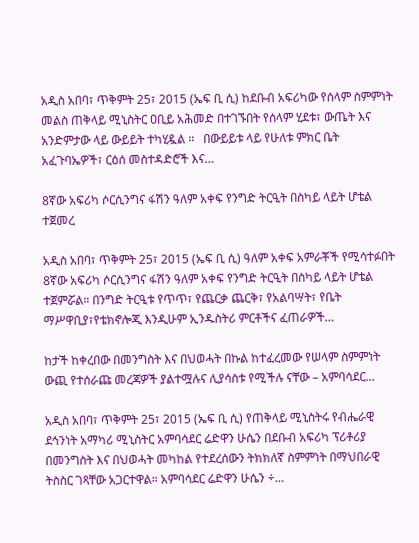አዲስ አበባ፣ ጥቅምት 25፣ 2015 (ኤፍ ቢ ሲ) ከደቡብ አፍሪካው የሰላም ስምምነት መልስ ጠቅላይ ሚኒስትር ዐቢይ አሕመድ በተገኙበት የሰላም ሂደቱ፣ ውጤት እና አንድምታው ላይ ውይይት ተካሂዷል ፡፡   በውይይቱ ላይ የሁለቱ ምክር ቤት አፈጉባኤዎች፣ ርዕሰ መስተዳድሮች እና…

8ኛው አፍሪካ ሶርሲንግና ፋሽን ዓለም አቀፍ የንግድ ትርዒት በስካይ ላይት ሆቴል ተጀመረ

አዲስ አበባ፣ ጥቅምት 25፣ 2015 (ኤፍ ቢ ሲ) ዓለም አቀፍ አምራቾች የሚሳተፉበት 8ኛው አፍሪካ ሶርሲንግና ፋሽን ዓለም አቀፍ የንግድ ትርዒት በስካይ ላይት ሆቴል ተጀምሯል። በንግድ ትርዒቱ የጥጥ፣ የጨርቃ ጨርቅ፣ የአልባሣት፣ የቤት ማሥዋቢያ፣የቴክኖሎጂ እንዲሁም ኢንዱስትሪ ምርቶችና ፈጠራዎች…

ከታች ከቀረበው በመንግስት እና በህወሓት በኩል ከተፈረመው የሠላም ስምምነት ውጪ የተሰራጩ መረጃዎች ያልተሟሉና ሊያሳስቱ የሚችሉ ናቸው – አምባሳደር…

አዲስ አበባ፣ ጥቅምት 25፣ 2015 (ኤፍ ቢ ሲ) የጠቅላይ ሚኒስትሩ የብሔራዊ ደኅንነት አማካሪ ሚኒስትር አምባሳደር ሬድዋን ሁሴን በደቡብ አፍሪካ ፕሪቶሪያ በመንግስት እና በህወሓት መካከል የተደረሰውን ትክክለኛ ስምምነት በማህበራዊ ትስስር ገጻቸው አጋርተዋል። አምባሳደር ሬድዋን ሁሴን ÷…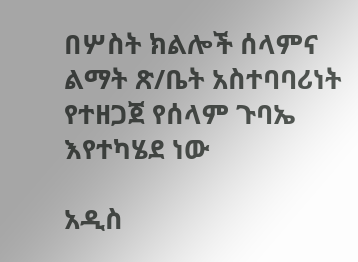በሦስት ክልሎች ሰላምና ልማት ጽ/ቤት አስተባባሪነት የተዘጋጀ የሰላም ጉባኤ እየተካሄደ ነው

አዲስ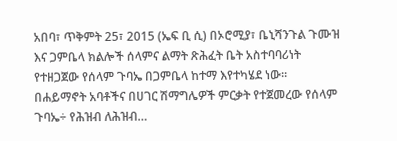አበባ፣ ጥቅምት 25፣ 2015 (ኤፍ ቢ ሲ) በኦሮሚያ፣ ቤኒሻንጉል ጉሙዝ እና ጋምቤላ ክልሎች ሰላምና ልማት ጽሕፈት ቤት አስተባባሪነት የተዘጋጀው የሰላም ጉባኤ በጋምቤላ ከተማ እየተካሄደ ነው። በሐይማኖት አባቶችና በሀገር ሽማግሌዎች ምርቃት የተጀመረው የሰላም ጉባኤ÷ የሕዝብ ለሕዝብ…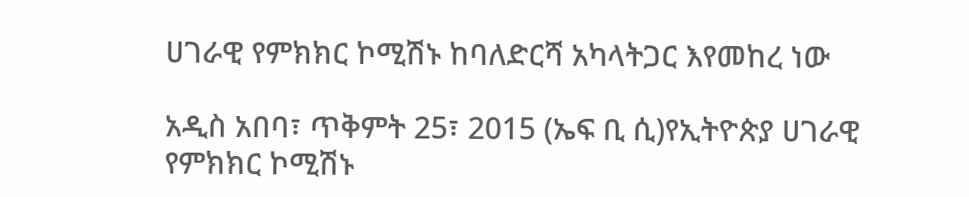ሀገራዊ የምክክር ኮሚሽኑ ከባለድርሻ አካላትጋር እየመከረ ነው

አዲስ አበባ፣ ጥቅምት 25፣ 2015 (ኤፍ ቢ ሲ)የኢትዮጵያ ሀገራዊ የምክክር ኮሚሽኑ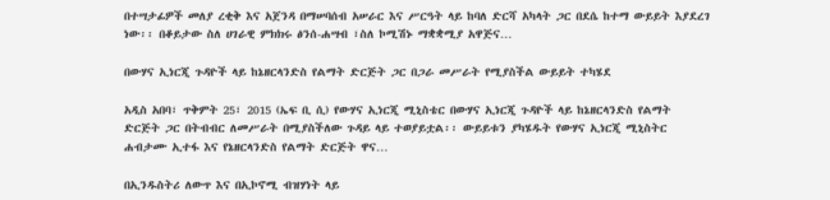በተሣታፊዎች መለያ ረቂቅ እና አጀንዳ በማሠባሰብ አሠራር እና ሥርዓት ላይ ከባለ ድርሻ አካላት ጋር በደሴ ከተማ ውይይት እያደረገ ነው፡፡ በቆይታው ስለ ሀገራዊ ምክክሩ ፅንሰ-ሐሣብ ፣ስለ ኮሚሽኑ ማቋቋሚያ አዋጅና…

በውሃና ኢነርጂ ጉዳዮች ላይ ከኔዘርላንድስ የልማት ድርጅት ጋር በጋራ መሥራት የሚያስችል ውይይት ተካሄደ

አዲስ አበባ፣ ጥቅምት 25፣ 2015 (ኤፍ ቢ ሲ) የውሃና ኢነርጂ ሚኒስቴር በውሃና ኢነርጂ ጉዳዮች ላይ ከኔዘርላንድስ የልማት ድርጅት ጋር በትብብር ለመሥራት በሚያስችለው ጉዳይ ላይ ተወያይቷል፡፡ ውይይቱን ያካሄዱት የውሃና ኢነርጂ ሚኒስትር ሐብታሙ ኢተፋ እና የኔዘርላንድስ የልማት ድርጅት ዋና…

በኢንዱስትሪ ለውጥ እና በኢኮኖሚ ብዝሃነት ላይ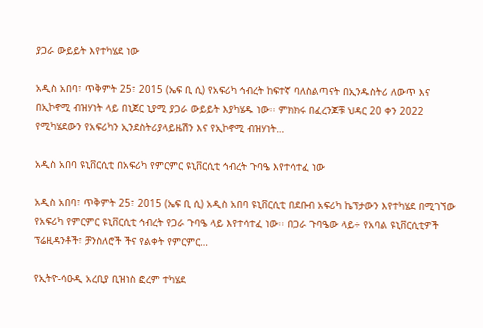ያጋራ ውይይት እየተካሄደ ነው

አዲስ አበባ፣ ጥቅምት 25፣ 2015 (ኤፍ ቢ ሲ) የአፍሪካ ኅብረት ከፍተኛ ባለስልጣናት በኢንዱስትሪ ለውጥ እና በኢኮኖሚ ብዝሃነት ላይ በኒጀር ኒያሚ ያጋራ ውይይት እያካሄዱ ነው፡፡ ምክክሩ በፈረንጆቹ ህዳር 20 ቀን 2022 የሚካሄደውን የአፍሪካን ኢንደስትሪያላይዜሽን እና የኢኮኖሚ ብዝሃነት…

አዲስ አበባ ዩኒቨርሲቲ በአፍሪካ የምርምር ዩኒቨርሲቲ ኅብረት ጉባዔ እየተሳተፈ ነው

አዲስ አበባ፣ ጥቅምት 25፣ 2015 (ኤፍ ቢ ሲ) አዲስ አበባ ዩኒቨርሲቲ በደቡብ አፍሪካ ኬፕታውን እየተካሄደ በሚገኘው የአፍሪካ የምርምር ዩኒቨርሲቲ ኅብረት የጋራ ጉባዔ ላይ እየተሳተፈ ነው፡፡ በጋራ ጉባዔው ላይ÷ የአባል ዩኒቨርሲቲዎች ፕሬዚዳንቶች፣ ቻንስለሮች ችና የልቀት የምርምር…

የኢትዮ-ሳዑዲ አረቢያ ቢዝነስ ፎረም ተካሄደ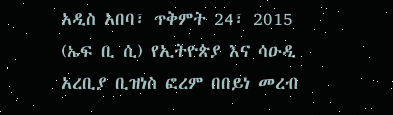አዲስ አበባ፣ ጥቅምት 24፣ 2015 (ኤፍ ቢ ሲ) የኢትዮጵያ እና ሳዑዲ አረቢያ ቢዝነስ ፎረም በበይነ መረብ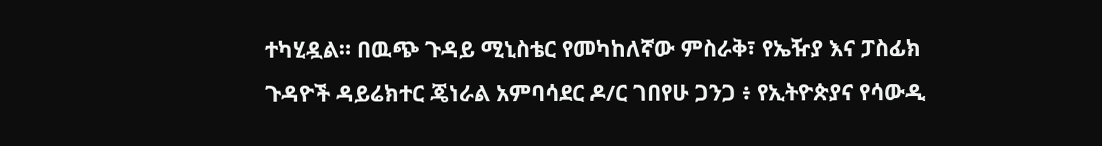ተካሂዷል። በዉጭ ጉዳይ ሚኒስቴር የመካከለኛው ምስራቅ፣ የኤዥያ እና ፓስፊክ ጉዳዮች ዳይሬክተር ጄነራል አምባሳደር ዶ/ር ገበየሁ ጋንጋ ፥ የኢትዮጵያና የሳውዲ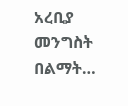አረቢያ መንግስት በልማት…